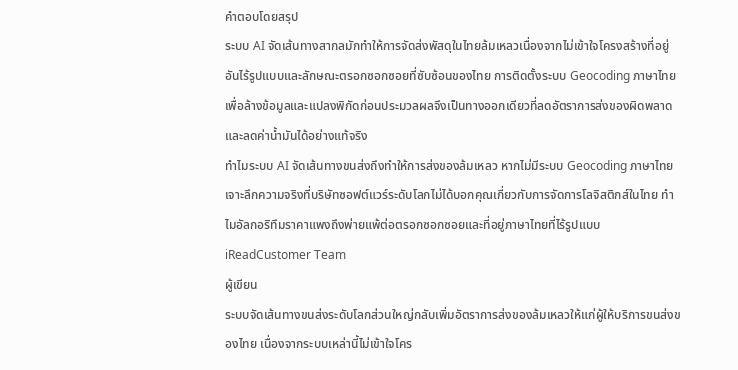คำตอบโดยสรุป
ระบบ AI จัดเส้นทางสากลมักทำให้การจัดส่งพัสดุในไทยล้มเหลวเนื่องจากไม่เข้าใจโครงสร้างที่อยู่อันไร้รูปแบบและลักษณะตรอกซอกซอยที่ซับซ้อนของไทย การติดตั้งระบบ Geocoding ภาษาไทยเพื่อล้างข้อมูลและแปลงพิกัดก่อนประมวลผลจึงเป็นทางออกเดียวที่ลดอัตราการส่งของผิดพลาดและลดค่าน้ำมันได้อย่างแท้จริง
ทำไมระบบ AI จัดเส้นทางขนส่งถึงทำให้การส่งของล้มเหลว หากไม่มีระบบ Geocoding ภาษาไทย
เจาะลึกความจริงที่บริษัทซอฟต์แวร์ระดับโลกไม่ได้บอกคุณเกี่ยวกับการจัดการโลจิสติกส์ในไทย ทำไมอัลกอริทึมราคาแพงถึงพ่ายแพ้ต่อตรอกซอกซอยและที่อยู่ภาษาไทยที่ไร้รูปแบบ
iReadCustomer Team
ผู้เขียน
ระบบจัดเส้นทางขนส่งระดับโลกส่วนใหญ่กลับเพิ่มอัตราการส่งของล้มเหลวให้แก่ผู้ให้บริการขนส่งของไทย เนื่องจากระบบเหล่านี้ไม่เข้าใจโคร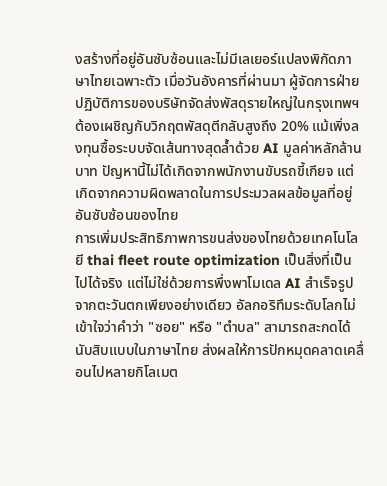งสร้างที่อยู่อันซับซ้อนและไม่มีเลเยอร์แปลงพิกัดภาษาไทยเฉพาะตัว เมื่อวันอังคารที่ผ่านมา ผู้จัดการฝ่ายปฏิบัติการของบริษัทจัดส่งพัสดุรายใหญ่ในกรุงเทพฯ ต้องเผชิญกับวิกฤตพัสดุตีกลับสูงถึง 20% แม้เพิ่งลงทุนซื้อระบบจัดเส้นทางสุดล้ำด้วย AI มูลค่าหลักล้านบาท ปัญหานี้ไม่ได้เกิดจากพนักงานขับรถขี้เกียจ แต่เกิดจากความผิดพลาดในการประมวลผลข้อมูลที่อยู่อันซับซ้อนของไทย
การเพิ่มประสิทธิภาพการขนส่งของไทยด้วยเทคโนโลยี thai fleet route optimization เป็นสิ่งที่เป็นไปได้จริง แต่ไม่ใช่ด้วยการพึ่งพาโมเดล AI สำเร็จรูปจากตะวันตกเพียงอย่างเดียว อัลกอริทึมระดับโลกไม่เข้าใจว่าคำว่า "ซอย" หรือ "ตำบล" สามารถสะกดได้นับสิบแบบในภาษาไทย ส่งผลให้การปักหมุดคลาดเคลื่อนไปหลายกิโลเมต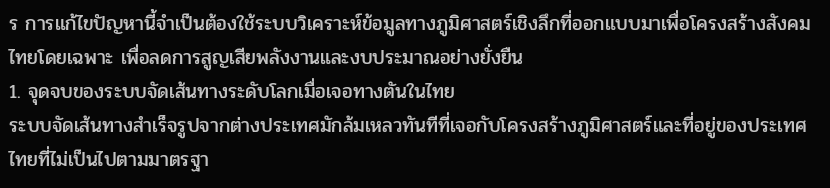ร การแก้ไขปัญหานี้จำเป็นต้องใช้ระบบวิเคราะห์ข้อมูลทางภูมิศาสตร์เชิงลึกที่ออกแบบมาเพื่อโครงสร้างสังคมไทยโดยเฉพาะ เพื่อลดการสูญเสียพลังงานและงบประมาณอย่างยั่งยืน
1. จุดจบของระบบจัดเส้นทางระดับโลกเมื่อเจอทางตันในไทย
ระบบจัดเส้นทางสำเร็จรูปจากต่างประเทศมักล้มเหลวทันทีที่เจอกับโครงสร้างภูมิศาสตร์และที่อยู่ของประเทศไทยที่ไม่เป็นไปตามมาตรฐา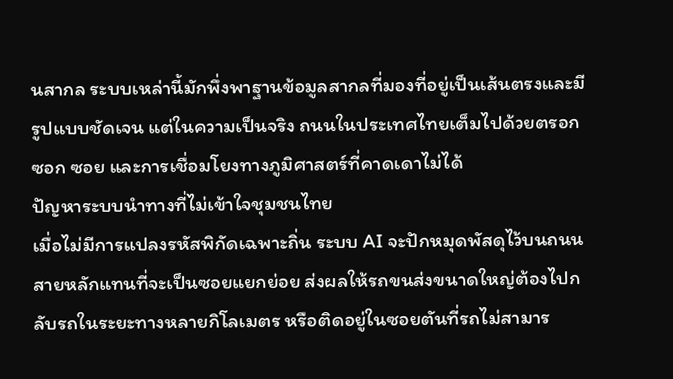นสากล ระบบเหล่านี้มักพึ่งพาฐานข้อมูลสากลที่มองที่อยู่เป็นเส้นตรงและมีรูปแบบชัดเจน แต่ในความเป็นจริง ถนนในประเทศไทยเต็มไปด้วยตรอก ซอก ซอย และการเชื่อมโยงทางภูมิศาสตร์ที่คาดเดาไม่ได้
ปัญหาระบบนำทางที่ไม่เข้าใจชุมชนไทย
เมื่อไม่มีการแปลงรหัสพิกัดเฉพาะถิ่น ระบบ AI จะปักหมุดพัสดุไว้บนถนนสายหลักแทนที่จะเป็นซอยแยกย่อย ส่งผลให้รถขนส่งขนาดใหญ่ต้องไปกลับรถในระยะทางหลายกิโลเมตร หรือติดอยู่ในซอยตันที่รถไม่สามาร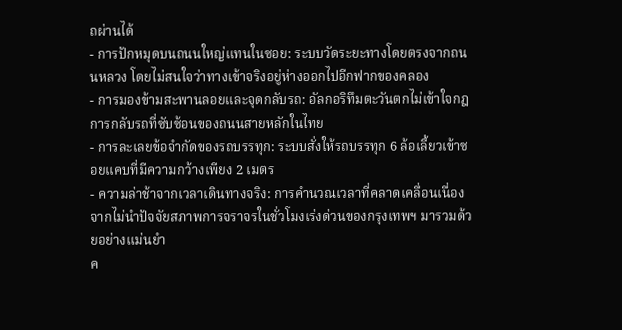ถผ่านได้
- การปักหมุดบนถนนใหญ่แทนในซอย: ระบบวัดระยะทางโดยตรงจากถนนหลวง โดยไม่สนใจว่าทางเข้าจริงอยู่ห่างออกไปอีกฟากของคลอง
- การมองข้ามสะพานลอยและจุดกลับรถ: อัลกอริทึมตะวันตกไม่เข้าใจกฎการกลับรถที่ซับซ้อนของถนนสายหลักในไทย
- การละเลยข้อจำกัดของรถบรรทุก: ระบบสั่งให้รถบรรทุก 6 ล้อเลี้ยวเข้าซอยแคบที่มีความกว้างเพียง 2 เมตร
- ความล่าช้าจากเวลาเดินทางจริง: การคำนวณเวลาที่คลาดเคลื่อนเนื่องจากไม่นำปัจจัยสภาพการจราจรในชั่วโมงเร่งด่วนของกรุงเทพฯ มารวมด้วยอย่างแม่นยำ
ค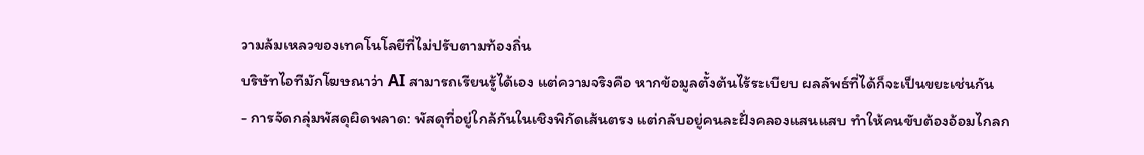วามล้มเหลวของเทคโนโลยีที่ไม่ปรับตามท้องถิ่น
บริษัทไอทีมักโฆษณาว่า AI สามารถเรียนรู้ได้เอง แต่ความจริงคือ หากข้อมูลตั้งต้นไร้ระเบียบ ผลลัพธ์ที่ได้ก็จะเป็นขยะเช่นกัน
- การจัดกลุ่มพัสดุผิดพลาด: พัสดุที่อยู่ใกล้กันในเชิงพิกัดเส้นตรง แต่กลับอยู่คนละฝั่งคลองแสนแสบ ทำให้คนขับต้องอ้อมไกลก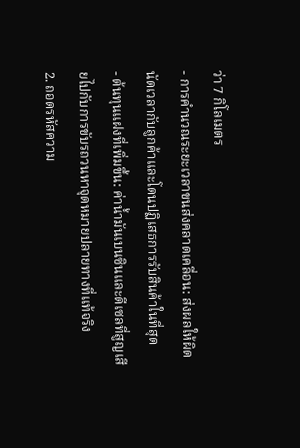ว่า 7 กิโลเมตร
- การคำนวณระยะเวลาขนส่งคลาดเคลื่อน: ส่งผลให้ผิดนัดเวลากับลูกค้าและโดนปฏิเสธการรับสินค้าในที่สุด
- ต้นทุนแฝงที่เพิ่มขึ้น: ค่าน้ำมันเบนซินและดีเซลที่สูญเสียไปกับการขับรถวนหาจุดหมายปลายทางที่แท้จริง
2. ถอดรหัสความ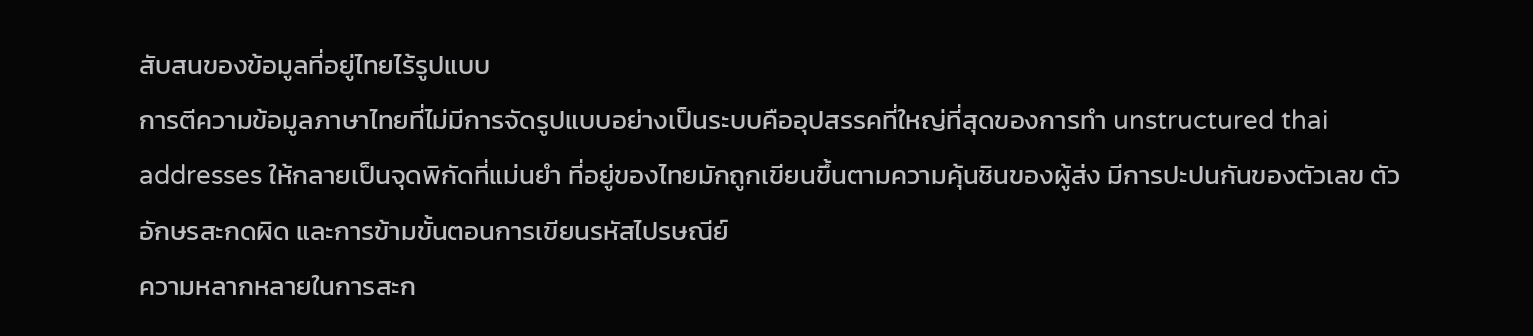สับสนของข้อมูลที่อยู่ไทยไร้รูปแบบ
การตีความข้อมูลภาษาไทยที่ไม่มีการจัดรูปแบบอย่างเป็นระบบคืออุปสรรคที่ใหญ่ที่สุดของการทำ unstructured thai addresses ให้กลายเป็นจุดพิกัดที่แม่นยำ ที่อยู่ของไทยมักถูกเขียนขึ้นตามความคุ้นชินของผู้ส่ง มีการปะปนกันของตัวเลข ตัวอักษรสะกดผิด และการข้ามขั้นตอนการเขียนรหัสไปรษณีย์
ความหลากหลายในการสะก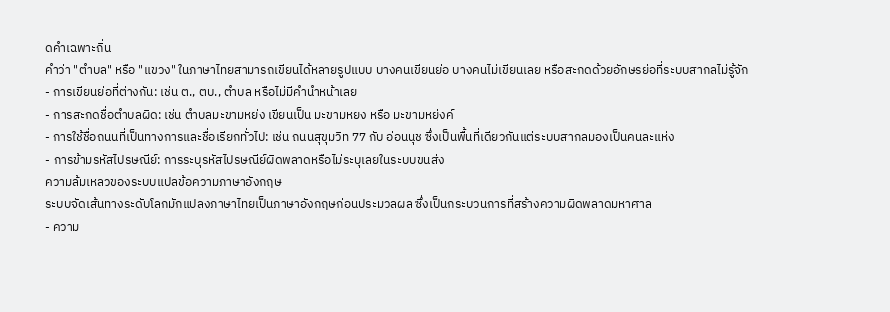ดคำเฉพาะถิ่น
คำว่า "ตำบล" หรือ "แขวง" ในภาษาไทยสามารถเขียนได้หลายรูปแบบ บางคนเขียนย่อ บางคนไม่เขียนเลย หรือสะกดด้วยอักษรย่อที่ระบบสากลไม่รู้จัก
- การเขียนย่อที่ต่างกัน: เช่น ต., ตบ., ตําบล หรือไม่มีคำนำหน้าเลย
- การสะกดชื่อตำบลผิด: เช่น ตำบลมะขามหย่ง เขียนเป็น มะขามหยง หรือ มะขามหย่งค์
- การใช้ชื่อถนนที่เป็นทางการและชื่อเรียกทั่วไป: เช่น ถนนสุขุมวิท 77 กับ อ่อนนุช ซึ่งเป็นพื้นที่เดียวกันแต่ระบบสากลมองเป็นคนละแห่ง
- การข้ามรหัสไปรษณีย์: การระบุรหัสไปรษณีย์ผิดพลาดหรือไม่ระบุเลยในระบบขนส่ง
ความล้มเหลวของระบบแปลข้อความภาษาอังกฤษ
ระบบจัดเส้นทางระดับโลกมักแปลงภาษาไทยเป็นภาษาอังกฤษก่อนประมวลผล ซึ่งเป็นกระบวนการที่สร้างความผิดพลาดมหาศาล
- ความ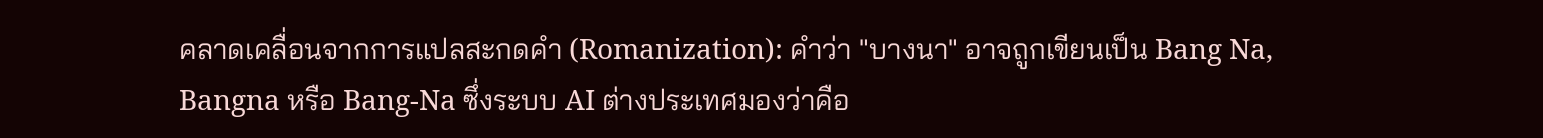คลาดเคลื่อนจากการแปลสะกดคำ (Romanization): คำว่า "บางนา" อาจถูกเขียนเป็น Bang Na, Bangna หรือ Bang-Na ซึ่งระบบ AI ต่างประเทศมองว่าคือ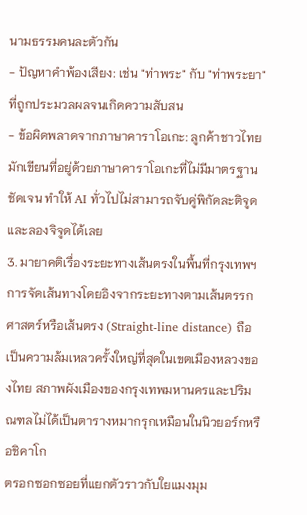นามธรรมคนละตัวกัน
- ปัญหาคำพ้องเสียง: เช่น "ท่าพระ" กับ "ท่าพระยา" ที่ถูกประมวลผลจนเกิดความสับสน
- ข้อผิดพลาดจากภาษาคาราโอเกะ: ลูกค้าชาวไทยมักเขียนที่อยู่ด้วยภาษาคาราโอเกะที่ไม่มีมาตรฐานชัดเจน ทำให้ AI ทั่วไปไม่สามารถจับคู่พิกัดละติจูดและลองจิจูดได้เลย
3. มายาคติเรื่องระยะทางเส้นตรงในพื้นที่กรุงเทพฯ
การจัดเส้นทางโดยอิงจากระยะทางตามเส้นตรรกศาสตร์หรือเส้นตรง (Straight-line distance) ถือเป็นความล้มเหลวครั้งใหญ่ที่สุดในเขตเมืองหลวงของไทย สภาพผังเมืองของกรุงเทพมหานครและปริมณฑลไม่ได้เป็นตารางหมากรุกเหมือนในนิวยอร์กหรือชิคาโก
ตรอกซอกซอยที่แยกตัวราวกับใยแมงมุม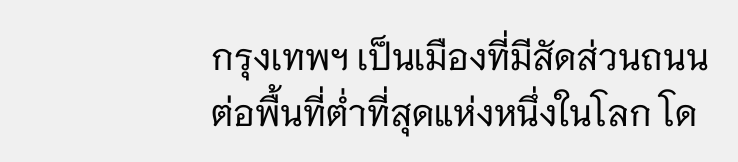กรุงเทพฯ เป็นเมืองที่มีสัดส่วนถนนต่อพื้นที่ต่ำที่สุดแห่งหนึ่งในโลก โด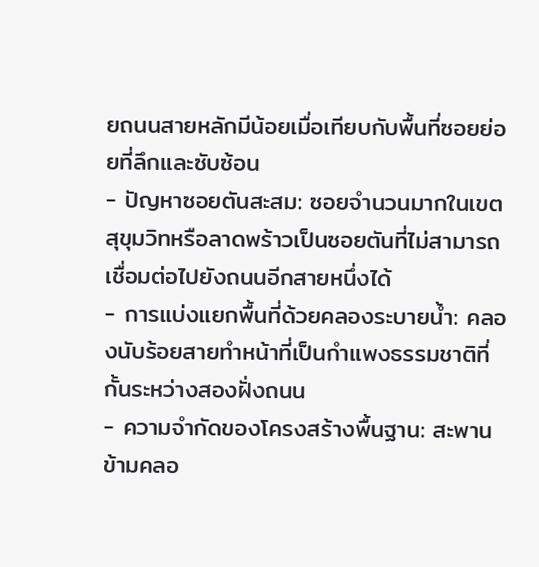ยถนนสายหลักมีน้อยเมื่อเทียบกับพื้นที่ซอยย่อยที่ลึกและซับซ้อน
- ปัญหาซอยตันสะสม: ซอยจำนวนมากในเขตสุขุมวิทหรือลาดพร้าวเป็นซอยตันที่ไม่สามารถเชื่อมต่อไปยังถนนอีกสายหนึ่งได้
- การแบ่งแยกพื้นที่ด้วยคลองระบายน้ำ: คลองนับร้อยสายทำหน้าที่เป็นกำแพงธรรมชาติที่กั้นระหว่างสองฝั่งถนน
- ความจำกัดของโครงสร้างพื้นฐาน: สะพานข้ามคลอ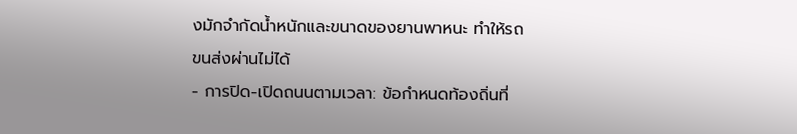งมักจำกัดน้ำหนักและขนาดของยานพาหนะ ทำให้รถขนส่งผ่านไม่ได้
- การปิด-เปิดถนนตามเวลา: ข้อกำหนดท้องถิ่นที่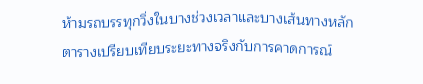ห้ามรถบรรทุกวิ่งในบางช่วงเวลาและบางเส้นทางหลัก
ตารางเปรียบเทียบระยะทางจริงกับการคาดการณ์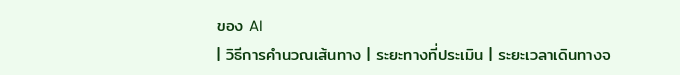ของ AI
| วิธีการคำนวณเส้นทาง | ระยะทางที่ประเมิน | ระยะเวลาเดินทางจ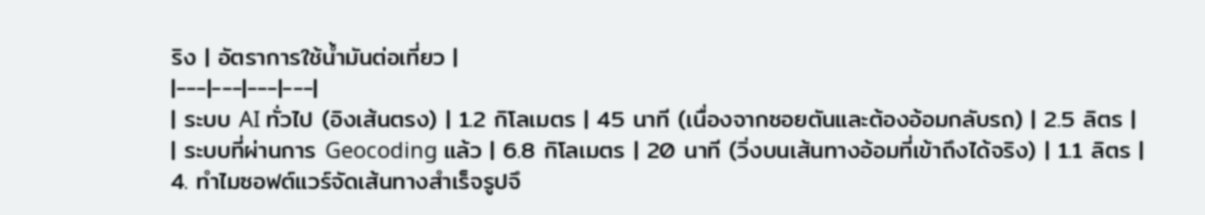ริง | อัตราการใช้น้ำมันต่อเที่ยว |
|---|---|---|---|
| ระบบ AI ทั่วไป (อิงเส้นตรง) | 1.2 กิโลเมตร | 45 นาที (เนื่องจากซอยตันและต้องอ้อมกลับรถ) | 2.5 ลิตร |
| ระบบที่ผ่านการ Geocoding แล้ว | 6.8 กิโลเมตร | 20 นาที (วิ่งบนเส้นทางอ้อมที่เข้าถึงได้จริง) | 1.1 ลิตร |
4. ทำไมซอฟต์แวร์จัดเส้นทางสำเร็จรูปจึ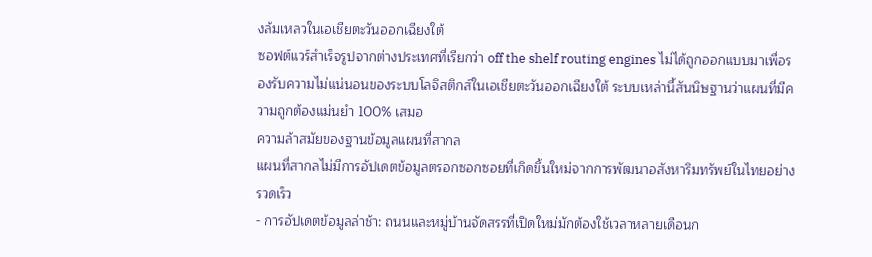งล้มเหลวในเอเชียตะวันออกเฉียงใต้
ซอฟต์แวร์สำเร็จรูปจากต่างประเทศที่เรียกว่า off the shelf routing engines ไม่ได้ถูกออกแบบมาเพื่อรองรับความไม่แน่นอนของระบบโลจิสติกส์ในเอเชียตะวันออกเฉียงใต้ ระบบเหล่านี้สันนิษฐานว่าแผนที่มีความถูกต้องแม่นยำ 100% เสมอ
ความล้าสมัยของฐานข้อมูลแผนที่สากล
แผนที่สากลไม่มีการอัปเดตข้อมูลตรอกซอกซอยที่เกิดขึ้นใหม่จากการพัฒนาอสังหาริมทรัพย์ในไทยอย่างรวดเร็ว
- การอัปเดตข้อมูลล่าช้า: ถนนและหมู่บ้านจัดสรรที่เปิดใหม่มักต้องใช้เวลาหลายเดือนก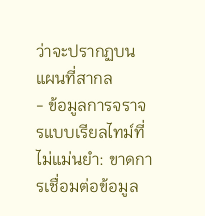ว่าจะปรากฏบนแผนที่สากล
- ข้อมูลการจราจรแบบเรียลไทม์ที่ไม่แม่นยำ: ขาดการเชื่อมต่อข้อมูล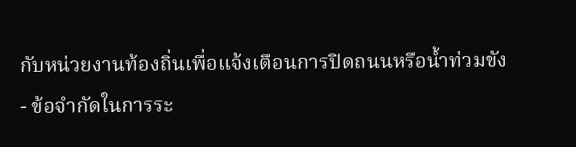กับหน่วยงานท้องถิ่นเพื่อแจ้งเตือนการปิดถนนหรือน้ำท่วมขัง
- ข้อจำกัดในการระ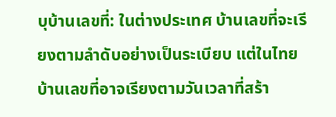บุบ้านเลขที่: ในต่างประเทศ บ้านเลขที่จะเรียงตามลำดับอย่างเป็นระเบียบ แต่ในไทย บ้านเลขที่อาจเรียงตามวันเวลาที่สร้า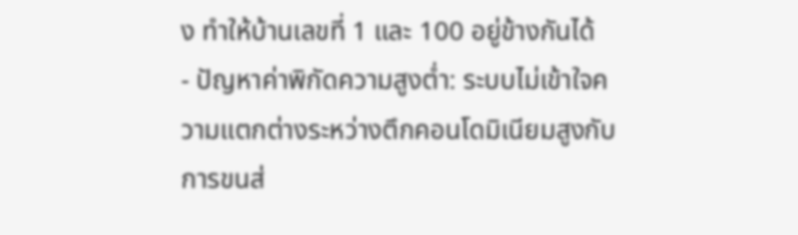ง ทำให้บ้านเลขที่ 1 และ 100 อยู่ข้างกันได้
- ปัญหาค่าพิกัดความสูงต่ำ: ระบบไม่เข้าใจความแตกต่างระหว่างตึกคอนโดมิเนียมสูงกับการขนส่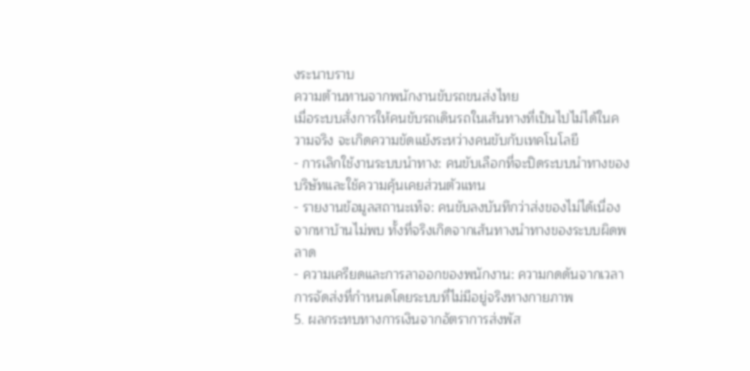งระนาบราบ
ความต้านทานจากพนักงานขับรถขนส่งไทย
เมื่อระบบสั่งการให้คนขับรถเดินรถในเส้นทางที่เป็นไปไม่ได้ในความจริง จะเกิดความขัดแย้งระหว่างคนขับกับเทคโนโลยี
- การเลิกใช้งานระบบนำทาง: คนขับเลือกที่จะปิดระบบนำทางของบริษัทและใช้ความคุ้นเคยส่วนตัวแทน
- รายงานข้อมูลสถานะเท็จ: คนขับลงบันทึกว่าส่งของไม่ได้เนื่องจากหาบ้านไม่พบ ทั้งที่จริงเกิดจากเส้นทางนำทางของระบบผิดพลาด
- ความเครียดและการลาออกของพนักงาน: ความกดดันจากเวลาการจัดส่งที่กำหนดโดยระบบที่ไม่มีอยู่จริงทางกายภาพ
5. ผลกระทบทางการเงินจากอัตราการส่งพัส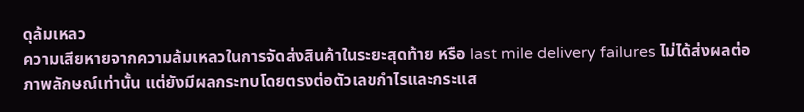ดุล้มเหลว
ความเสียหายจากความล้มเหลวในการจัดส่งสินค้าในระยะสุดท้าย หรือ last mile delivery failures ไม่ได้ส่งผลต่อภาพลักษณ์เท่านั้น แต่ยังมีผลกระทบโดยตรงต่อตัวเลขกำไรและกระแส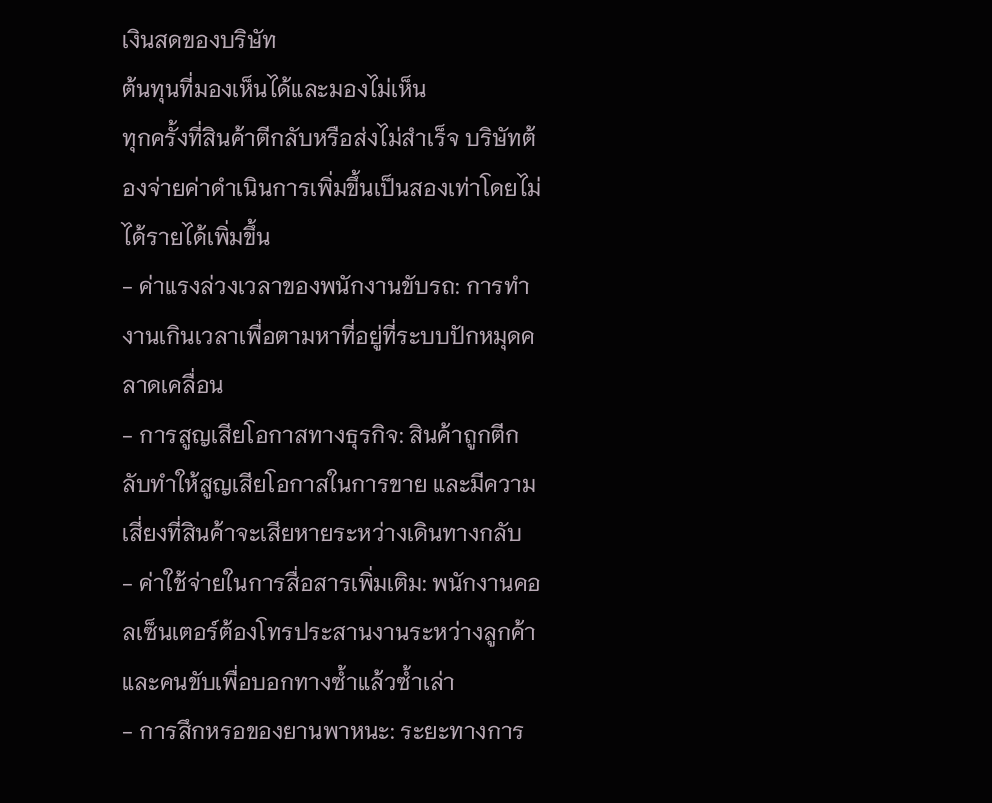เงินสดของบริษัท
ต้นทุนที่มองเห็นได้และมองไม่เห็น
ทุกครั้งที่สินค้าตีกลับหรือส่งไม่สำเร็จ บริษัทต้องจ่ายค่าดำเนินการเพิ่มขึ้นเป็นสองเท่าโดยไม่ได้รายได้เพิ่มขึ้น
- ค่าแรงล่วงเวลาของพนักงานขับรถ: การทำงานเกินเวลาเพื่อตามหาที่อยู่ที่ระบบปักหมุดคลาดเคลื่อน
- การสูญเสียโอกาสทางธุรกิจ: สินค้าถูกตีกลับทำให้สูญเสียโอกาสในการขาย และมีความเสี่ยงที่สินค้าจะเสียหายระหว่างเดินทางกลับ
- ค่าใช้จ่ายในการสื่อสารเพิ่มเติม: พนักงานคอลเซ็นเตอร์ต้องโทรประสานงานระหว่างลูกค้าและคนขับเพื่อบอกทางซ้ำแล้วซ้ำเล่า
- การสึกหรอของยานพาหนะ: ระยะทางการ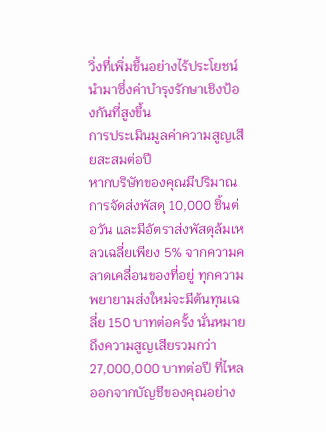วิ่งที่เพิ่มขึ้นอย่างไร้ประโยชน์นำมาซึ่งค่าบำรุงรักษาเชิงป้องกันที่สูงขึ้น
การประเมินมูลค่าความสูญเสียสะสมต่อปี
หากบริษัทของคุณมีปริมาณการจัดส่งพัสดุ 10,000 ชิ้นต่อวัน และมีอัตราส่งพัสดุล้มเหลวเฉลี่ยเพียง 5% จากความคลาดเคลื่อนของที่อยู่ ทุกความพยายามส่งใหม่จะมีต้นทุนเฉลี่ย 150 บาทต่อครั้ง นั่นหมายถึงความสูญเสียรวมกว่า 27,000,000 บาทต่อปี ที่ไหลออกจากบัญชีของคุณอย่าง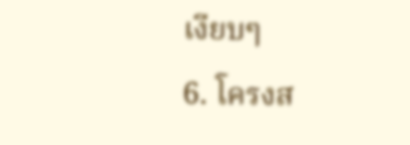เงียบๆ
6. โครงส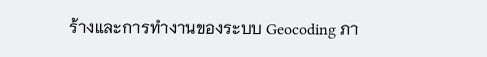ร้างและการทำงานของระบบ Geocoding ภา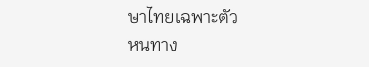ษาไทยเฉพาะตัว
หนทาง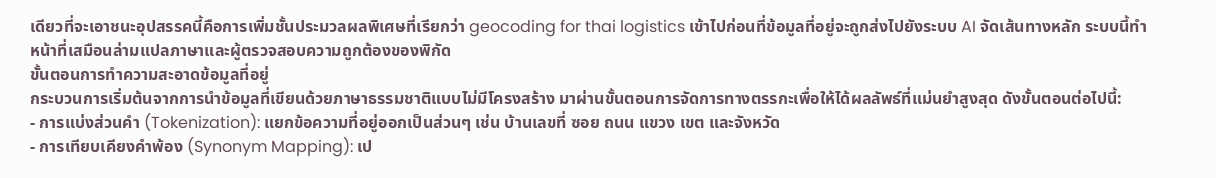เดียวที่จะเอาชนะอุปสรรคนี้คือการเพิ่มชั้นประมวลผลพิเศษที่เรียกว่า geocoding for thai logistics เข้าไปก่อนที่ข้อมูลที่อยู่จะถูกส่งไปยังระบบ AI จัดเส้นทางหลัก ระบบนี้ทำหน้าที่เสมือนล่ามแปลภาษาและผู้ตรวจสอบความถูกต้องของพิกัด
ขั้นตอนการทำความสะอาดข้อมูลที่อยู่
กระบวนการเริ่มต้นจากการนำข้อมูลที่เขียนด้วยภาษาธรรมชาติแบบไม่มีโครงสร้าง มาผ่านขั้นตอนการจัดการทางตรรกะเพื่อให้ได้ผลลัพธ์ที่แม่นยำสูงสุด ดังขั้นตอนต่อไปนี้:
- การแบ่งส่วนคำ (Tokenization): แยกข้อความที่อยู่ออกเป็นส่วนๆ เช่น บ้านเลขที่ ซอย ถนน แขวง เขต และจังหวัด
- การเทียบเคียงคำพ้อง (Synonym Mapping): เป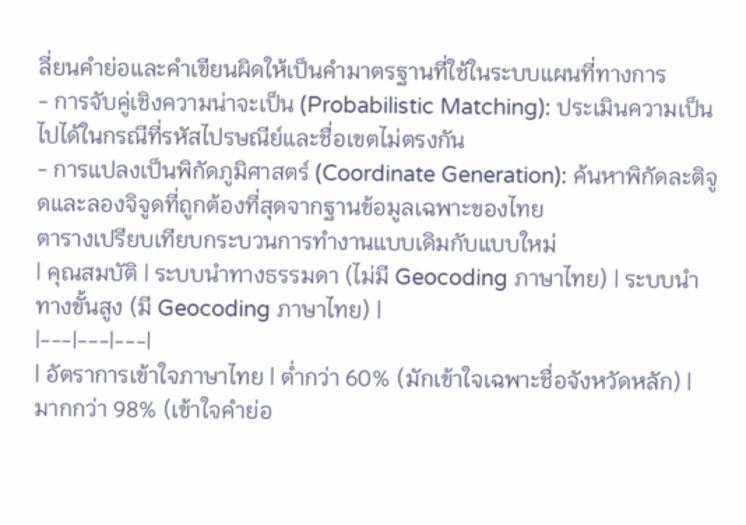ลี่ยนคำย่อและคำเขียนผิดให้เป็นคำมาตรฐานที่ใช้ในระบบแผนที่ทางการ
- การจับคู่เชิงความน่าจะเป็น (Probabilistic Matching): ประเมินความเป็นไปได้ในกรณีที่รหัสไปรษณีย์และชื่อเขตไม่ตรงกัน
- การแปลงเป็นพิกัดภูมิศาสตร์ (Coordinate Generation): ค้นหาพิกัดละติจูดและลองจิจูดที่ถูกต้องที่สุดจากฐานข้อมูลเฉพาะของไทย
ตารางเปรียบเทียบกระบวนการทำงานแบบเดิมกับแบบใหม่
| คุณสมบัติ | ระบบนำทางธรรมดา (ไม่มี Geocoding ภาษาไทย) | ระบบนำทางขั้นสูง (มี Geocoding ภาษาไทย) |
|---|---|---|
| อัตราการเข้าใจภาษาไทย | ต่ำกว่า 60% (มักเข้าใจเฉพาะชื่อจังหวัดหลัก) | มากกว่า 98% (เข้าใจคำย่อ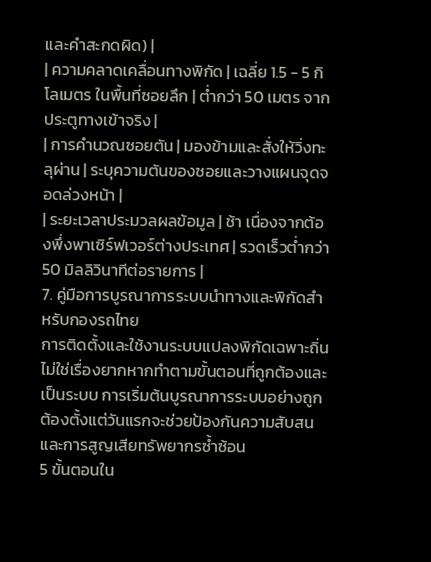และคำสะกดผิด) |
| ความคลาดเคลื่อนทางพิกัด | เฉลี่ย 1.5 - 5 กิโลเมตร ในพื้นที่ซอยลึก | ต่ำกว่า 50 เมตร จากประตูทางเข้าจริง |
| การคำนวณซอยตัน | มองข้ามและสั่งให้วิ่งทะลุผ่าน | ระบุความตันของซอยและวางแผนจุดจอดล่วงหน้า |
| ระยะเวลาประมวลผลข้อมูล | ช้า เนื่องจากต้องพึ่งพาเซิร์ฟเวอร์ต่างประเทศ | รวดเร็วต่ำกว่า 50 มิลลิวินาทีต่อรายการ |
7. คู่มือการบูรณาการระบบนำทางและพิกัดสำหรับกองรถไทย
การติดตั้งและใช้งานระบบแปลงพิกัดเฉพาะถิ่นไม่ใช่เรื่องยากหากทำตามขั้นตอนที่ถูกต้องและเป็นระบบ การเริ่มต้นบูรณาการระบบอย่างถูกต้องตั้งแต่วันแรกจะช่วยป้องกันความสับสนและการสูญเสียทรัพยากรซ้ำซ้อน
5 ขั้นตอนใน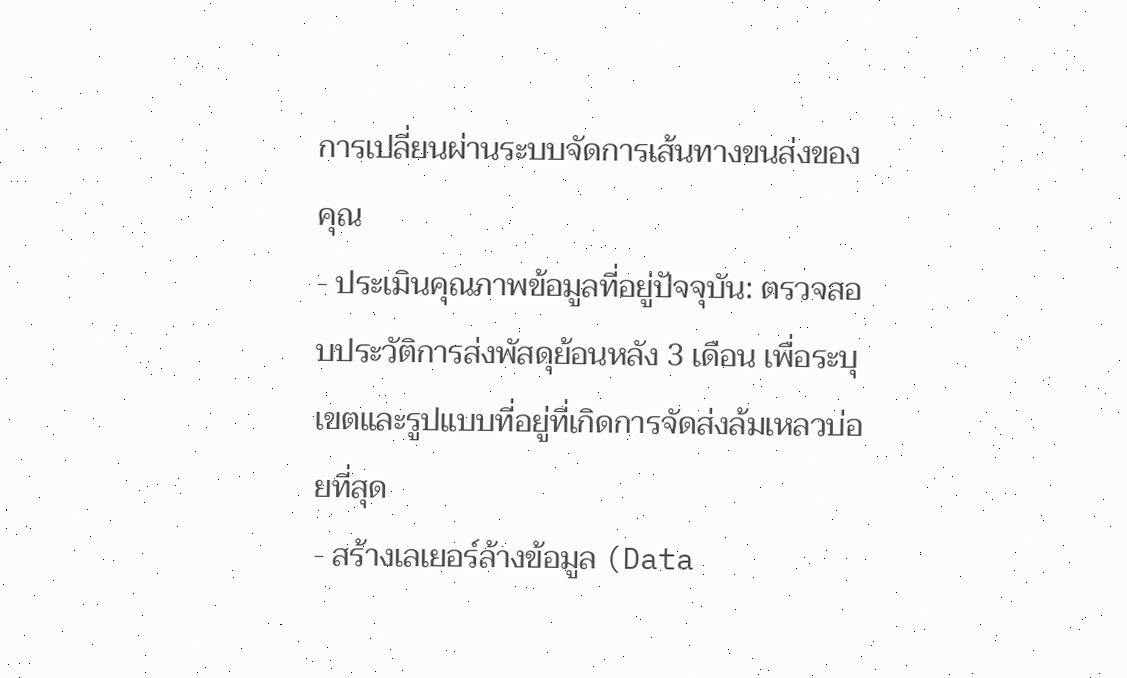การเปลี่ยนผ่านระบบจัดการเส้นทางขนส่งของคุณ
- ประเมินคุณภาพข้อมูลที่อยู่ปัจจุบัน: ตรวจสอบประวัติการส่งพัสดุย้อนหลัง 3 เดือน เพื่อระบุเขตและรูปแบบที่อยู่ที่เกิดการจัดส่งล้มเหลวบ่อยที่สุด
- สร้างเลเยอร์ล้างข้อมูล (Data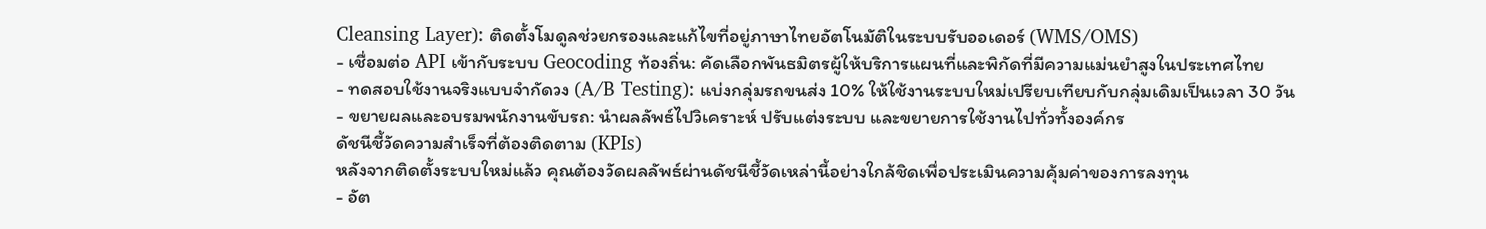Cleansing Layer): ติดตั้งโมดูลช่วยกรองและแก้ไขที่อยู่ภาษาไทยอัตโนมัติในระบบรับออเดอร์ (WMS/OMS)
- เชื่อมต่อ API เข้ากับระบบ Geocoding ท้องถิ่น: คัดเลือกพันธมิตรผู้ให้บริการแผนที่และพิกัดที่มีความแม่นยำสูงในประเทศไทย
- ทดสอบใช้งานจริงแบบจำกัดวง (A/B Testing): แบ่งกลุ่มรถขนส่ง 10% ให้ใช้งานระบบใหม่เปรียบเทียบกับกลุ่มเดิมเป็นเวลา 30 วัน
- ขยายผลและอบรมพนักงานขับรถ: นำผลลัพธ์ไปวิเคราะห์ ปรับแต่งระบบ และขยายการใช้งานไปทั่วทั้งองค์กร
ดัชนีชี้วัดความสำเร็จที่ต้องติดตาม (KPIs)
หลังจากติดตั้งระบบใหม่แล้ว คุณต้องวัดผลลัพธ์ผ่านดัชนีชี้วัดเหล่านี้อย่างใกล้ชิดเพื่อประเมินความคุ้มค่าของการลงทุน
- อัต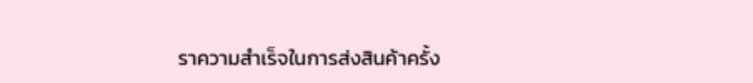ราความสำเร็จในการส่งสินค้าครั้ง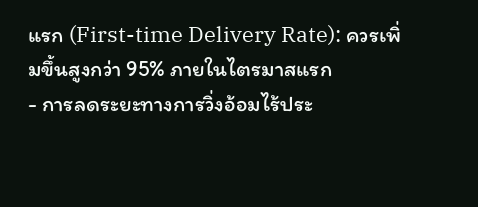แรก (First-time Delivery Rate): ควรเพิ่มขึ้นสูงกว่า 95% ภายในไตรมาสแรก
- การลดระยะทางการวิ่งอ้อมไร้ประ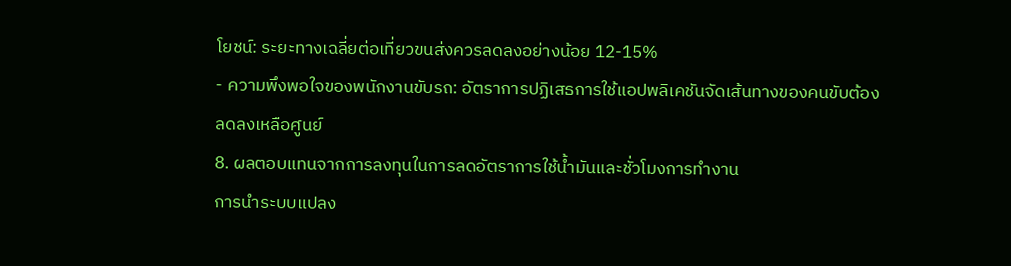โยชน์: ระยะทางเฉลี่ยต่อเที่ยวขนส่งควรลดลงอย่างน้อย 12-15%
- ความพึงพอใจของพนักงานขับรถ: อัตราการปฏิเสธการใช้แอปพลิเคชันจัดเส้นทางของคนขับต้องลดลงเหลือศูนย์
8. ผลตอบแทนจากการลงทุนในการลดอัตราการใช้น้ำมันและชั่วโมงการทำงาน
การนำระบบแปลง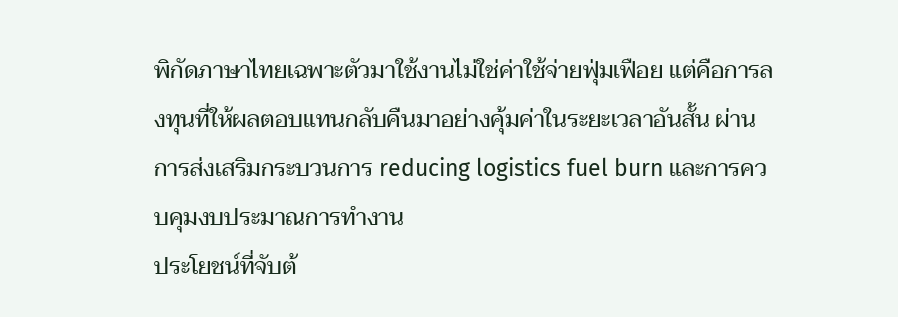พิกัดภาษาไทยเฉพาะตัวมาใช้งานไม่ใช่ค่าใช้จ่ายฟุ่มเฟือย แต่คือการลงทุนที่ให้ผลตอบแทนกลับคืนมาอย่างคุ้มค่าในระยะเวลาอันสั้น ผ่านการส่งเสริมกระบวนการ reducing logistics fuel burn และการควบคุมงบประมาณการทำงาน
ประโยชน์ที่จับต้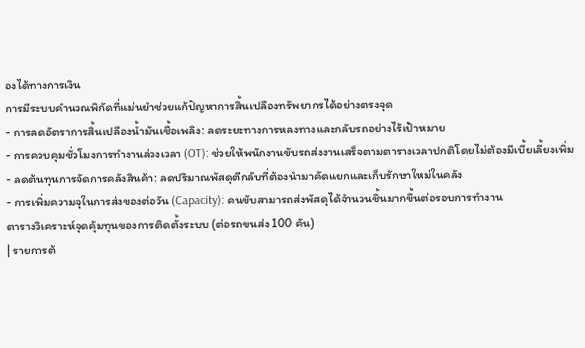องได้ทางการเงิน
การมีระบบคำนวณพิกัดที่แม่นยำช่วยแก้ปัญหาการสิ้นเปลืองทรัพยากรได้อย่างตรงจุด
- การลดอัตราการสิ้นเปลืองน้ำมันเชื้อเพลิง: ลดระยะทางการหลงทางและกลับรถอย่างไร้เป้าหมาย
- การควบคุมชั่วโมงการทำงานล่วงเวลา (OT): ช่วยให้พนักงานขับรถส่งงานเสร็จตามตารางเวลาปกติโดยไม่ต้องมีเบี้ยเลี้ยงเพิ่ม
- ลดต้นทุนการจัดการคลังสินค้า: ลดปริมาณพัสดุตีกลับที่ต้องนำมาคัดแยกและเก็บรักษาใหม่ในคลัง
- การเพิ่มความจุในการส่งของต่อวัน (Capacity): คนขับสามารถส่งพัสดุได้จำนวนชิ้นมากขึ้นต่อรอบการทำงาน
ตารางวิเคราะห์จุดคุ้มทุนของการติดตั้งระบบ (ต่อรถขนส่ง 100 คัน)
| รายการต้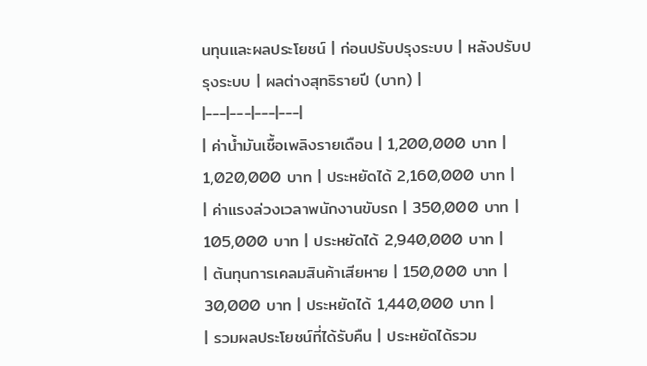นทุนและผลประโยชน์ | ก่อนปรับปรุงระบบ | หลังปรับปรุงระบบ | ผลต่างสุทธิรายปี (บาท) |
|---|---|---|---|
| ค่าน้ำมันเชื้อเพลิงรายเดือน | 1,200,000 บาท | 1,020,000 บาท | ประหยัดได้ 2,160,000 บาท |
| ค่าแรงล่วงเวลาพนักงานขับรถ | 350,000 บาท | 105,000 บาท | ประหยัดได้ 2,940,000 บาท |
| ต้นทุนการเคลมสินค้าเสียหาย | 150,000 บาท | 30,000 บาท | ประหยัดได้ 1,440,000 บาท |
| รวมผลประโยชน์ที่ได้รับคืน | ประหยัดได้รวม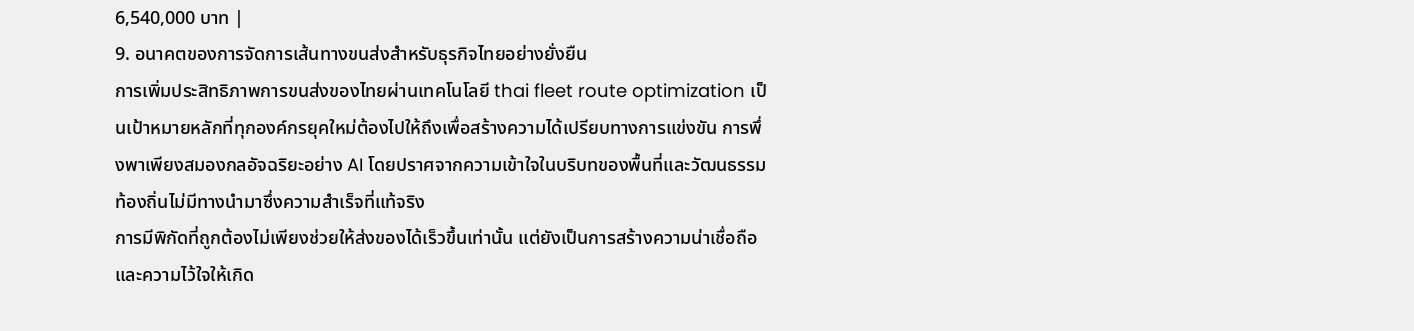6,540,000 บาท |
9. อนาคตของการจัดการเส้นทางขนส่งสำหรับธุรกิจไทยอย่างยั่งยืน
การเพิ่มประสิทธิภาพการขนส่งของไทยผ่านเทคโนโลยี thai fleet route optimization เป็นเป้าหมายหลักที่ทุกองค์กรยุคใหม่ต้องไปให้ถึงเพื่อสร้างความได้เปรียบทางการแข่งขัน การพึ่งพาเพียงสมองกลอัจฉริยะอย่าง AI โดยปราศจากความเข้าใจในบริบทของพื้นที่และวัฒนธรรมท้องถิ่นไม่มีทางนำมาซึ่งความสำเร็จที่แท้จริง
การมีพิกัดที่ถูกต้องไม่เพียงช่วยให้ส่งของได้เร็วขึ้นเท่านั้น แต่ยังเป็นการสร้างความน่าเชื่อถือและความไว้ใจให้เกิด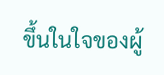ขึ้นในใจของผู้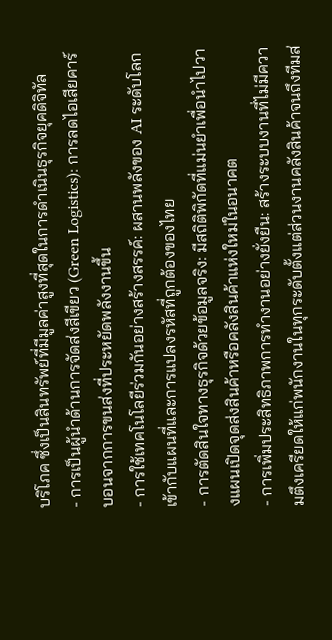บริโภค ซึ่งเป็นสินทรัพย์ที่มีมูลค่าสูงที่สุดในการดำเนินธุรกิจยุคดิจิทัล
- การเป็นผู้นำด้านการจัดส่งสีเขียว (Green Logistics): การลดไอเสียคาร์บอนจากการขนส่งที่ประหยัดพลังงานขึ้น
- การใช้เทคโนโลยีร่วมกันอย่างสร้างสรรค์: ผสานพลังของ AI ระดับโลกเข้ากับแผนที่และการแปลงรหัสที่ถูกต้องของไทย
- การตัดสินใจทางธุรกิจด้วยข้อมูลจริง: มีสถิติพิกัดที่แม่นยำเพื่อนำไปวางแผนเปิดจุดส่งสินค้าหรือคลังสินค้าแห่งใหม่ในอนาคต
- การเพิ่มประสิทธิภาพการทำงานอย่างยั่งยืน: สร้างระบบงานที่ไม่มีความตึงเครียดให้แก่พนักงานในทุกระดับตั้งแต่ส่วนงานคลังสินค้าจนถึงทีมส่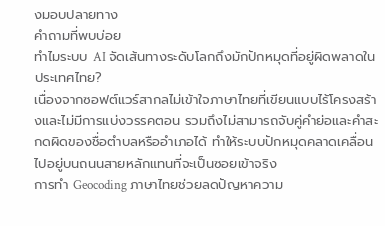งมอบปลายทาง
คำถามที่พบบ่อย
ทำไมระบบ AI จัดเส้นทางระดับโลกถึงมักปักหมุดที่อยู่ผิดพลาดในประเทศไทย?
เนื่องจากซอฟต์แวร์สากลไม่เข้าใจภาษาไทยที่เขียนแบบไร้โครงสร้างและไม่มีการแบ่งวรรคตอน รวมถึงไม่สามารถจับคู่คำย่อและคำสะกดผิดของชื่อตำบลหรืออำเภอได้ ทำให้ระบบปักหมุดคลาดเคลื่อนไปอยู่บนถนนสายหลักแทนที่จะเป็นซอยเข้าจริง
การทำ Geocoding ภาษาไทยช่วยลดปัญหาความ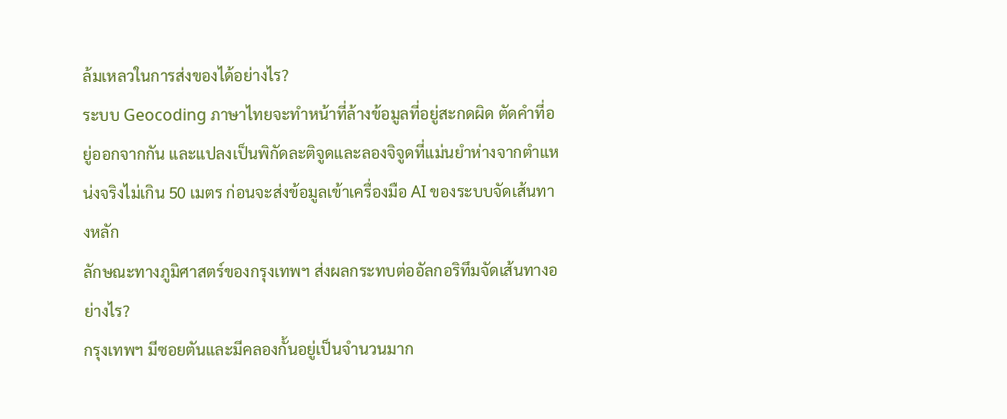ล้มเหลวในการส่งของได้อย่างไร?
ระบบ Geocoding ภาษาไทยจะทำหน้าที่ล้างข้อมูลที่อยู่สะกดผิด ตัดคำที่อยู่ออกจากกัน และแปลงเป็นพิกัดละติจูดและลองจิจูดที่แม่นยำห่างจากตำแหน่งจริงไม่เกิน 50 เมตร ก่อนจะส่งข้อมูลเข้าเครื่องมือ AI ของระบบจัดเส้นทางหลัก
ลักษณะทางภูมิศาสตร์ของกรุงเทพฯ ส่งผลกระทบต่ออัลกอริทึมจัดเส้นทางอย่างไร?
กรุงเทพฯ มีซอยตันและมีคลองกั้นอยู่เป็นจำนวนมาก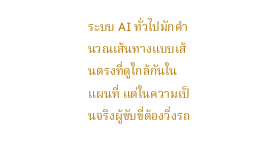ระบบ AI ทั่วไปมักคำนวณเส้นทางแบบเส้นตรงที่ดูใกล้กันในแผนที่ แต่ในความเป็นจริงผู้ขับขี่ต้องวิ่งรถ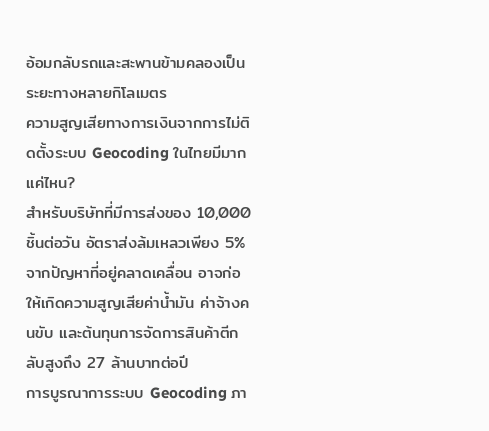อ้อมกลับรถและสะพานข้ามคลองเป็นระยะทางหลายกิโลเมตร
ความสูญเสียทางการเงินจากการไม่ติดตั้งระบบ Geocoding ในไทยมีมากแค่ไหน?
สำหรับบริษัทที่มีการส่งของ 10,000 ชิ้นต่อวัน อัตราส่งล้มเหลวเพียง 5% จากปัญหาที่อยู่คลาดเคลื่อน อาจก่อให้เกิดความสูญเสียค่าน้ำมัน ค่าจ้างคนขับ และต้นทุนการจัดการสินค้าตีกลับสูงถึง 27 ล้านบาทต่อปี
การบูรณาการระบบ Geocoding ภา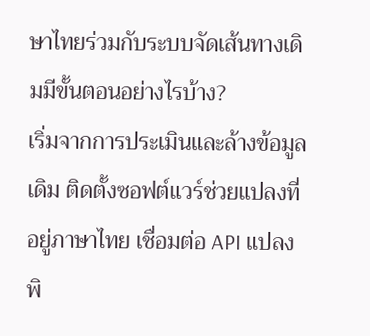ษาไทยร่วมกับระบบจัดเส้นทางเดิมมีขั้นตอนอย่างไรบ้าง?
เริ่มจากการประเมินและล้างข้อมูลเดิม ติดตั้งซอฟต์แวร์ช่วยแปลงที่อยู่ภาษาไทย เชื่อมต่อ API แปลงพิ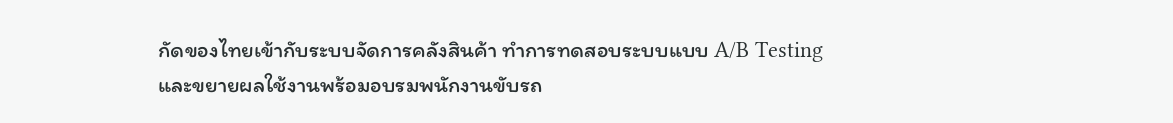กัดของไทยเข้ากับระบบจัดการคลังสินค้า ทำการทดสอบระบบแบบ A/B Testing และขยายผลใช้งานพร้อมอบรมพนักงานขับรถ